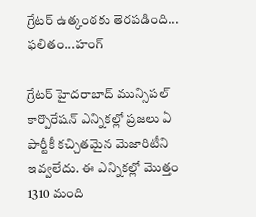గ్రేటర్ ఉత్కంఠకు తెరపడింది... ఫలితం...హంగ్

గ్రేటర్ హైదరాబాద్ మున్సిపల్ కార్పొరేషన్ ఎన్నికల్లో ప్రజలు ఏ పార్టీకీ కచ్చితమైన మెజారిటీని ఇవ్వలేదు. ఈ ఎన్నికల్లో మొత్తం 1310 మంది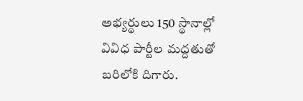అభ్యర్థులు 150 స్థానాల్లో వివిధ పార్టీల మద్దతుతో బరిలోకి దిగారు.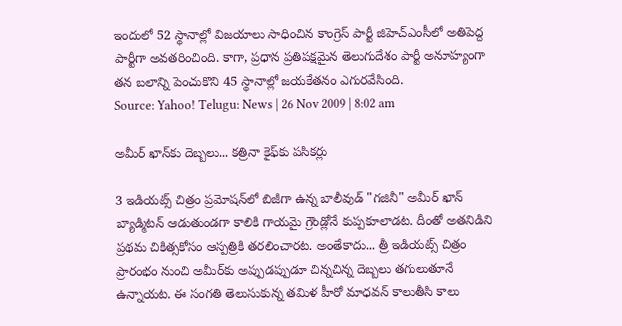ఇందులో 52 స్థానాల్లో విజయాలు సాధించిన కాంగ్రెస్ పార్టీ జిహెచ్ఎంసీలో అతిపెద్ద పార్టీగా అవతరించింది. కాగా, ప్రధాన ప్రతిపక్షమైన తెలుగుదేశం పార్టీ అనూహ్యంగా తన బలాన్ని పెంచుకొని 45 స్థానాల్లో జయకేతనం ఎగురవేసింది.
Source: Yahoo! Telugu: News | 26 Nov 2009 | 8:02 am

అమీర్ ఖాన్‌కు దెబ్బలు... కత్రినా కైఫ్‌కు పసికర్లు

3 ఇడియట్స్ చిత్రం ప్రమోషన్‌లో బిజీగా ఉన్న బాలీవుడ్ "గజినీ" అమీర్ ఖాన్ బ్యాడ్మిటన్ ఆడుతుండగా కాలికి గాయమై గ్రౌండ్లోనే కుప్పకూలాడట. దీంతో అతనిడిని ప్రథమ చికిత్సకోసం ఆస్పత్రికి తరలించారట. అంతేకాదు... త్రీ ఇడియట్స్ చిత్రం ప్రారంభం నుంచి అమీర్‌కు అప్పుడప్పుడూ చిన్నచిన్న దెబ్బలు తగులుతూనే ఉన్నాయట. ఈ సంగతి తెలుసుకున్న తమిళ హీరో మాధవన్ కాలుతీసి కాలు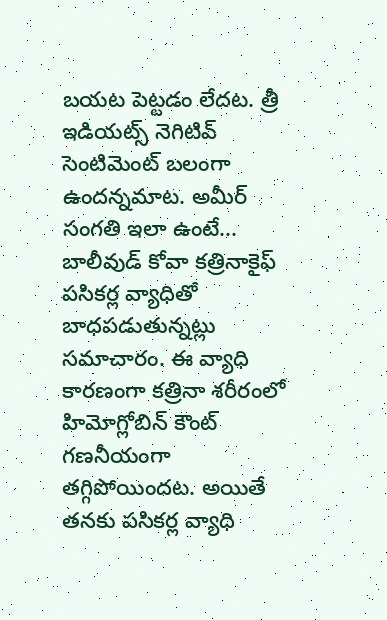బయట పెట్టడం లేదట. త్రీ ఇడియట్స్ నెగిటివ్ సెంటిమెంట్ బలంగా ఉందన్నమాట. అమీర్ సంగతి ఇలా ఉంటే... బాలీవుడ్ కోవా కత్రినాకైఫ్ పసికర్ల వ్యాధితో బాధపడుతున్నట్లు సమాచారం. ఈ వ్యాధి కారణంగా కత్రినా శరీరంలో హిమోగ్లోబిన్ కౌంట్ గణనీయంగా తగ్గిపోయిందట. అయితే తనకు పసికర్ల వ్యాధి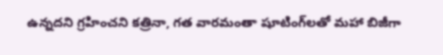ఉన్నదని గ్రహించని కత్రినా, గత వారమంతా షూటింగ్‌లతో మహా బిజీగా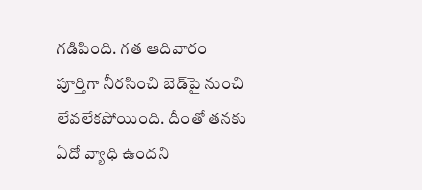గడిపింది. గత ఆదివారం పూర్తిగా నీరసించి బెడ్‌పై నుంచి లేవలేకపోయింది. దీంతో తనకు ఏదో వ్యాధి ఉందని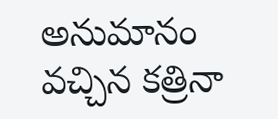అనుమానం వచ్చిన కత్రినా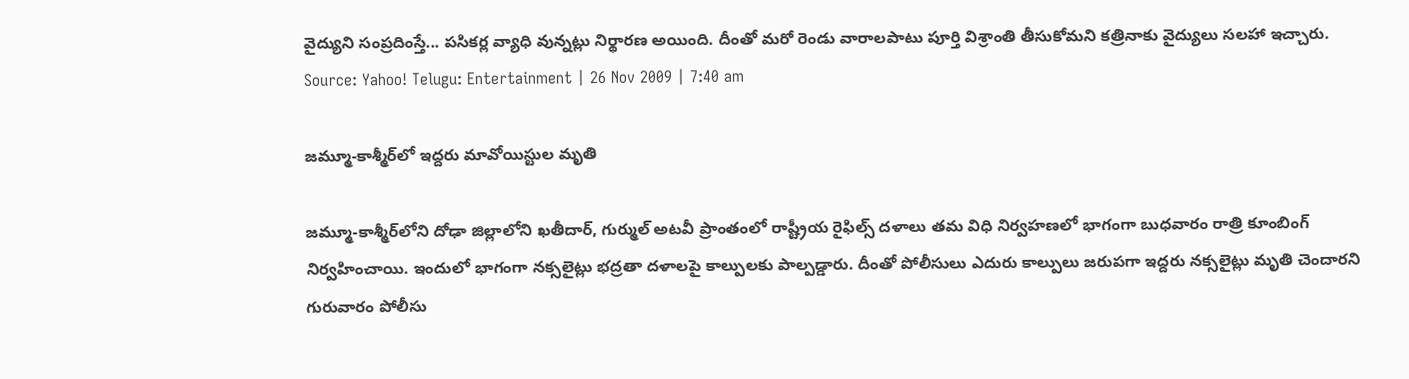వైద్యుని సంప్రదింస్తే... పసికర్ల వ్యాధి వున్నట్లు నిర్థారణ అయింది. దీంతో మరో రెండు వారాలపాటు పూర్తి విశ్రాంతి తీసుకోమని కత్రినాకు వైద్యులు సలహా ఇచ్చారు.
Source: Yahoo! Telugu: Entertainment | 26 Nov 2009 | 7:40 am

జమ్మూ-కాశ్మీర్‌లో ఇద్దరు మావోయిస్టుల మృతి

జమ్మూ-కాశ్మీర్‌లోని దోఢా జిల్లాలోని ఖతీదార్, గుర్ముల్ అటవీ ప్రాంతంలో రాష్ట్రీయ రైఫిల్స్ దళాలు తమ విధి నిర్వహణలో భాగంగా బుధవారం రాత్రి కూంబింగ్ నిర్వహించాయి. ఇందులో భాగంగా నక్సలైట్లు భద్రతా దళాలపై కాల్పులకు పాల్పడ్డారు. దీంతో పోలీసులు ఎదురు కాల్పులు జరుపగా ఇద్దరు నక్సలైట్లు మృతి చెందారని గురువారం పోలీసు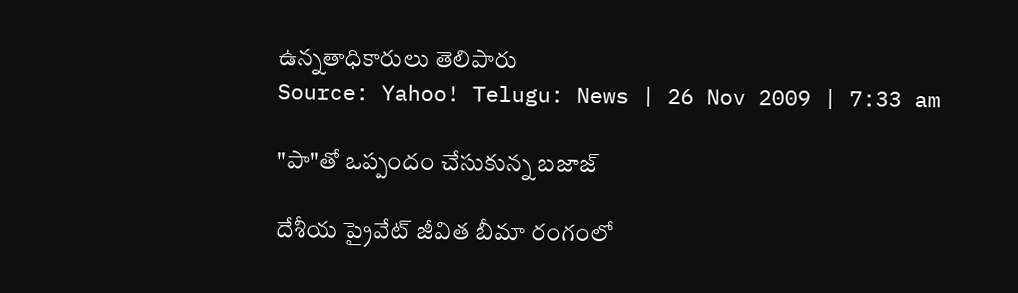ఉన్నతాధికారులు తెలిపారు
Source: Yahoo! Telugu: News | 26 Nov 2009 | 7:33 am

"పా"తో ఒప్పందం చేసుకున్న బజాజ్

దేశీయ ప్రైవేట్ జీవిత బీమా రంగంలో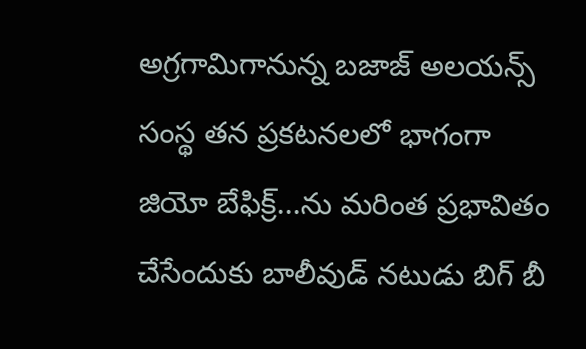అగ్రగామిగానున్న బజాజ్ అలయన్స్ సంస్థ తన ప్రకటనలలో భాగంగా జియో బేఫిక్ర్...ను మరింత ప్రభావితం చేసేందుకు బాలీవుడ్ నటుడు బిగ్ బీ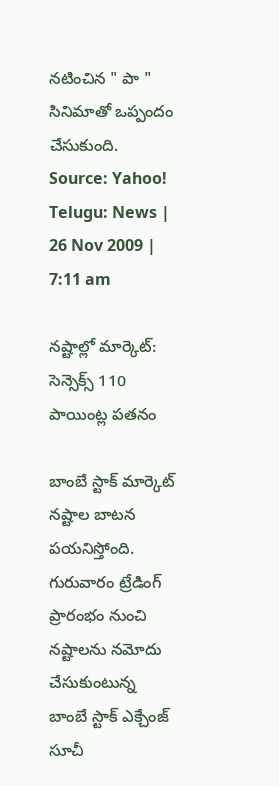నటించిన " పా " సినిమాతో ఒప్పందం చేసుకుంది.
Source: Yahoo! Telugu: News | 26 Nov 2009 | 7:11 am

నష్టాల్లో మార్కెట్: సెన్సెక్స్ 110 పాయింట్ల పతనం

బాంబే స్టాక్ మార్కెట్ నష్టాల బాటన పయనిస్తోంది. గురువారం ట్రేడింగ్ ప్రారంభం నుంచి నష్టాలను నమోదు చేసుకుంటున్న బాంబే స్టాక్ ఎక్చేంజ్ సూచీ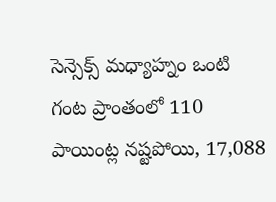సెన్సెక్స్ మధ్యాహ్నం ఒంటి గంట ప్రాంతంలో 110 పాయింట్ల నష్టపోయి, 17,088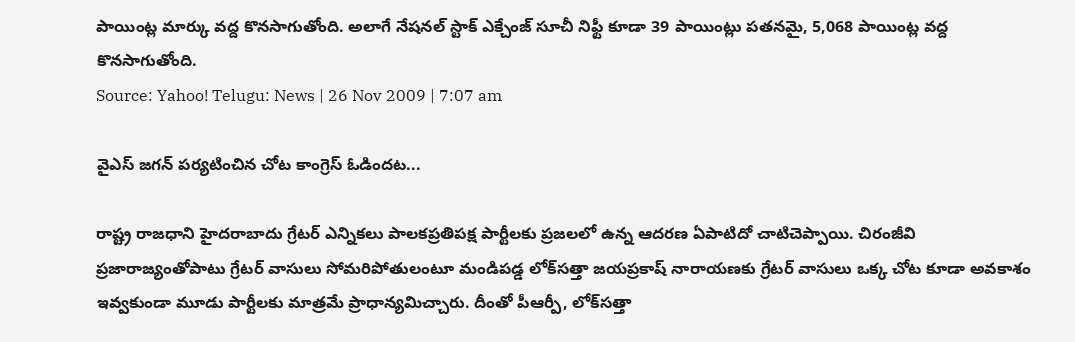పాయింట్ల మార్కు వద్ద కొనసాగుతోంది. అలాగే నేషనల్ స్టాక్ ఎక్చేంజ్ సూచీ నిఫ్టీ కూడా 39 పాయింట్లు పతనమై, 5,068 పాయింట్ల వద్ద కొనసాగుతోంది.
Source: Yahoo! Telugu: News | 26 Nov 2009 | 7:07 am

వైఎస్ జగన్ పర్యటించిన చోట కాంగ్రెస్ ఓడిందట...

రాష్ట్ర రాజధాని హైదరాబాదు గ్రేటర్ ఎన్నికలు పాలకప్రతిపక్ష పార్టీలకు ప్రజలలో ఉన్న ఆదరణ ఏపాటిదో చాటిచెప్పాయి. చిరంజీవి ప్రజారాజ్యంతోపాటు గ్రేటర్ వాసులు సోమరిపోతులంటూ మండిపడ్డ లోక్‌సత్తా జయప్రకాష్ నారాయణకు గ్రేటర్ వాసులు ఒక్క చోట కూడా అవకాశం ఇవ్వకుండా మూడు పార్టీలకు మాత్రమే ప్రాధాన్యమిచ్చారు. దీంతో పీఆర్పీ, లోక్‌సత్తా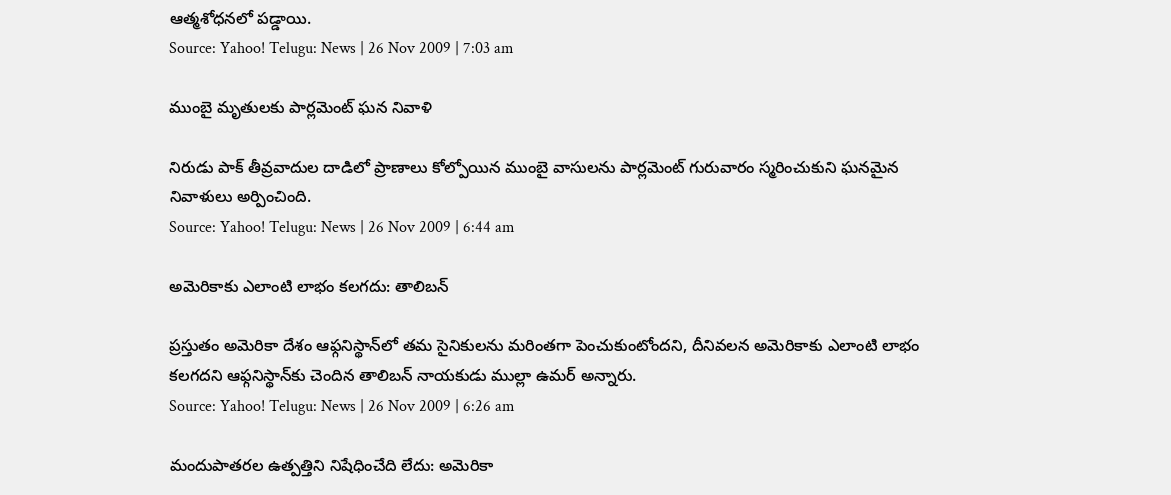ఆత్మశోధనలో పడ్డాయి.
Source: Yahoo! Telugu: News | 26 Nov 2009 | 7:03 am

ముంబై మృతులకు పార్లమెంట్ ఘన నివాళి

నిరుడు పాక్ తీవ్రవాదుల దాడిలో ప్రాణాలు కోల్పోయిన ముంబై వాసులను పార్లమెంట్ గురువారం స్మరించుకుని ఘనమైన నివాళులు అర్పించింది.
Source: Yahoo! Telugu: News | 26 Nov 2009 | 6:44 am

అమెరికాకు ఎలాంటి లాభం కలగదు: తాలిబన్

ప్రస్తుతం అమెరికా దేశం ఆఫ్గనిస్థాన్‌లో తమ సైనికులను మరింతగా పెంచుకుంటోందని, దీనివలన అమెరికాకు ఎలాంటి లాభం కలగదని ఆఫ్గనిస్థాన్‌కు చెందిన తాలిబన్ నాయకుడు ముల్లా ఉమర్ అన్నారు.
Source: Yahoo! Telugu: News | 26 Nov 2009 | 6:26 am

మందుపాతరల ఉత్పత్తిని నిషేధించేది లేదు: అమెరికా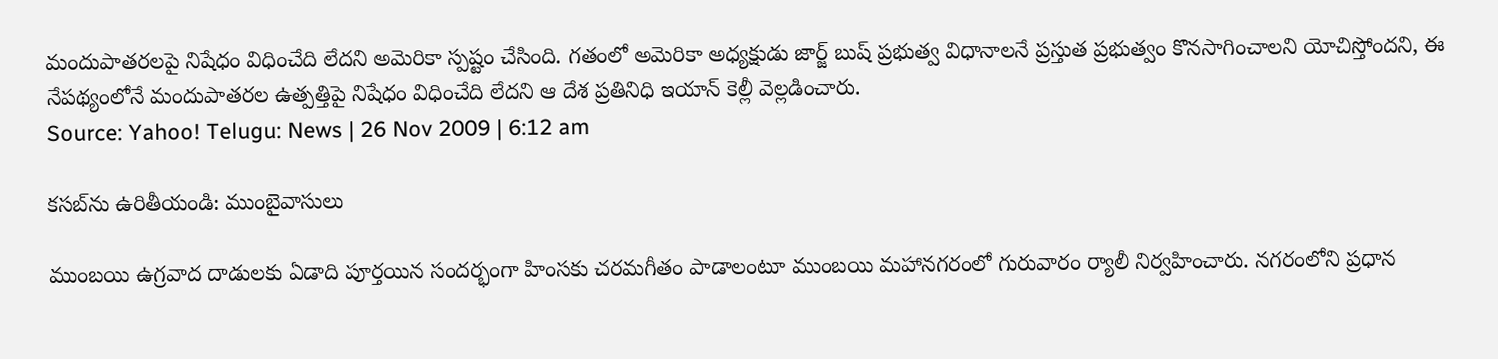మందుపాతరలపై నిషేధం విధించేది లేదని అమెరికా స్పష్టం చేసింది. గతంలో అమెరికా అధ్యక్షుడు జార్జ్ బుష్ ప్రభుత్వ విధానాలనే ప్రస్తుత ప్రభుత్వం కొనసాగించాలని యోచిస్తోందని, ఈ నేపథ్యంలోనే మందుపాతరల ఉత్పత్తిపై నిషేధం విధించేది లేదని ఆ దేశ ప్రతినిధి ఇయాన్ కెల్లీ వెల్లడించారు.
Source: Yahoo! Telugu: News | 26 Nov 2009 | 6:12 am

కసబ్‌ను ఉరితీయండి: ముంబైవాసులు

ముంబయి ఉగ్రవాద దాడులకు ఏడాది పూర్తయిన సందర్భంగా హింసకు చరమగీతం పాడాలంటూ ముంబయి మహానగరంలో గురువారం ర్యాలీ నిర్వహించారు. నగరంలోని ప్రధాన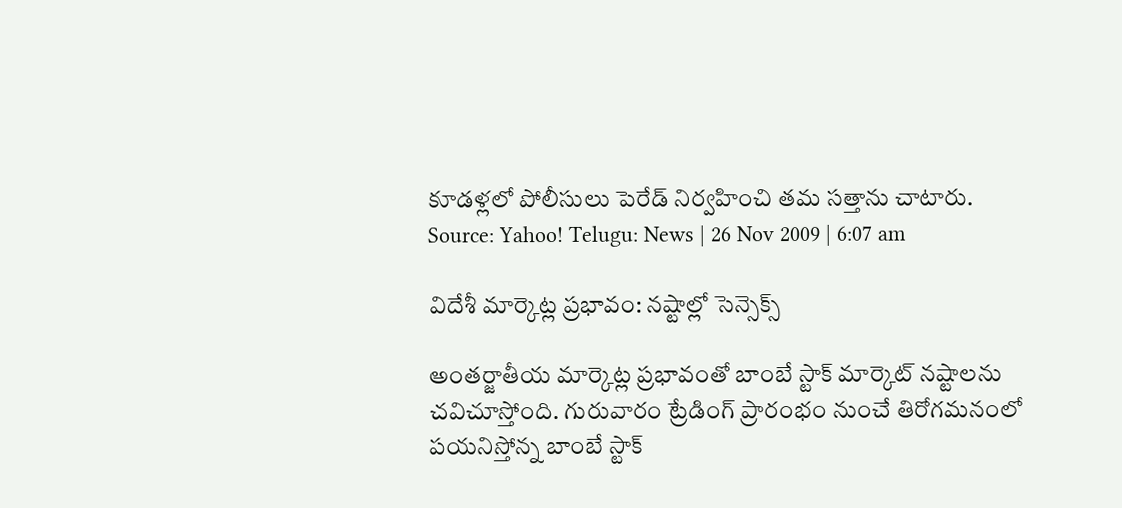కూడళ్లలో పోలీసులు పెరేడ్ నిర్వహించి తమ సత్తాను చాటారు.
Source: Yahoo! Telugu: News | 26 Nov 2009 | 6:07 am

విదేశీ మార్కెట్ల ప్రభావం: నష్టాల్లో సెన్సెక్స్

అంతర్జాతీయ మార్కెట్ల ప్రభావంతో బాంబే స్టాక్ మార్కెట్ నష్టాలను చవిచూస్తోంది. గురువారం ట్రేడింగ్ ప్రారంభం నుంచే తిరోగమనంలో పయనిస్తోన్న బాంబే స్టాక్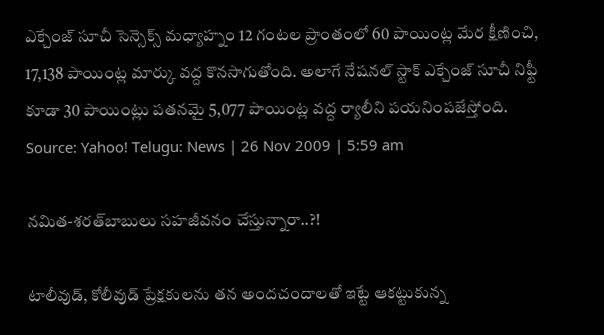ఎక్చేంజ్ సూచీ సెన్సెక్స్ మధ్యాహ్నం 12 గంటల ప్రాంతంలో 60 పాయింట్ల మేర క్షీణించి, 17,138 పాయింట్ల మార్కు వద్ద కొనసాగుతోంది. అలాగే నేషనల్ స్టాక్ ఎక్చేంజ్ సూచీ నిఫ్టీ కూడా 30 పాయింట్లు పతనమై 5,077 పాయింట్ల వద్ద ర్యాలీని పయనింపజేస్తోంది.
Source: Yahoo! Telugu: News | 26 Nov 2009 | 5:59 am

నమిత-శరత్‌బాబులు సహజీవనం చేస్తున్నారా..?!

టాలీవుడ్, కోలీవుడ్ ప్రేక్షకులను తన అందచందాలతో ఇట్టే ఆకట్టుకున్న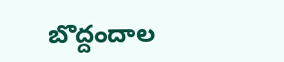బొద్దందాల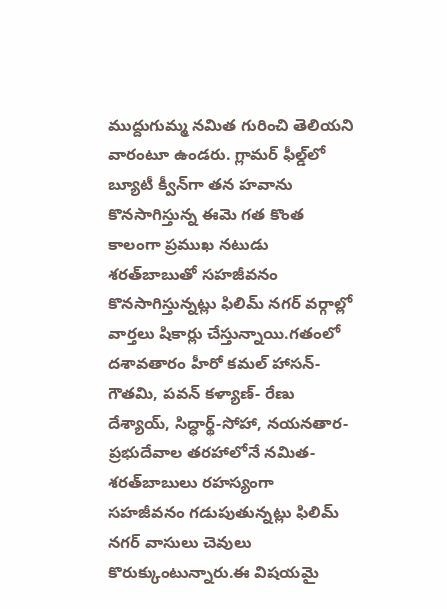ముద్దుగుమ్మ నమిత గురించి తెలియని వారంటూ ఉండరు. గ్లామర్ ఫీల్డ్‌లో బ్యూటీ క్వీన్‌గా తన హవాను కొనసాగిస్తున్న ఈమె గత కొంత కాలంగా ప్రముఖ నటుడు శరత్‌బాబుతో సహజీవనం కొనసాగిస్తున్నట్లు ఫిలిమ్ నగర్ వర్గాల్లో వార్తలు షికార్లు చేస్తున్నాయి.గతంలో దశావతారం హీరో కమల్ హాసన్-గౌతమి, పవన్ కళ్యాణ్- రేణు దేశ్యాయ్, సిద్ధార్థ్-సోహా, నయనతార- ప్రభుదేవాల తరహాలోనే నమిత-శరత్‌బాబులు రహస్యంగా సహజీవనం గడుపుతున్నట్లు ఫిలిమ్ నగర్ వాసులు చెవులు కొరుక్కుంటున్నారు.ఈ విషయమై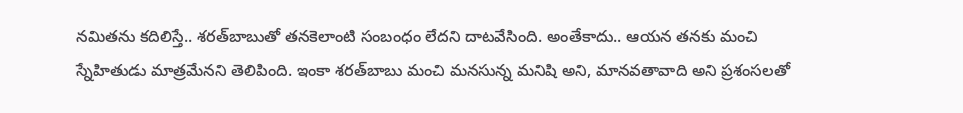నమితను కదిలిస్తే.. శరత్‌బాబుతో తనకెలాంటి సంబంధం లేదని దాటవేసింది. అంతేకాదు.. ఆయన తనకు మంచి స్నేహితుడు మాత్రమేనని తెలిపింది. ఇంకా శరత్‌బాబు మంచి మనసున్న మనిషి అని, మానవతావాది అని ప్రశంసలతో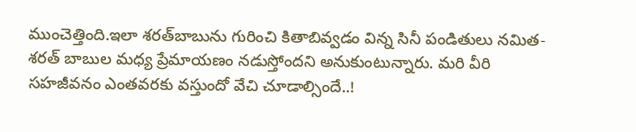ముంచెత్తింది.ఇలా శరత్‌బాబును గురించి కితాబివ్వడం విన్న సినీ పండితులు నమిత-శరత్ బాబుల మధ్య ప్రేమాయణం నడుస్తోందని అనుకుంటున్నారు. మరి వీరి సహజీవనం ఎంతవరకు వస్తుందో వేచి చూడాల్సిందే..!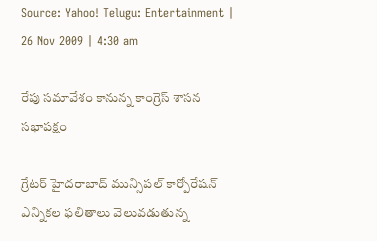Source: Yahoo! Telugu: Entertainment | 26 Nov 2009 | 4:30 am

రేపు సమావేశం కానున్న కాంగ్రెస్ శాసన సభాపక్షం

గ్రేటర్ హైదరాబాద్ మున్సిపల్ కార్పోరేషన్ ఎన్నికల ఫలితాలు వెలువడుతున్న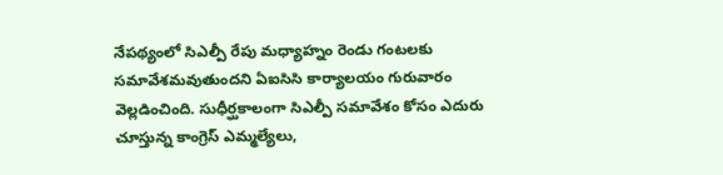నేపథ్యంలో సిఎల్పీ రేపు మధ్యాహ్నం రెండు గంటలకు సమావేశమవుతుందని ఏఐసిసి కార్యాలయం గురువారం వెల్లడించింది. సుధీర్ఘకాలంగా సిఎల్పీ సమావేశం కోసం ఎదురు చూస్తున్న కాంగ్రెస్ ఎమ్మల్యేలు,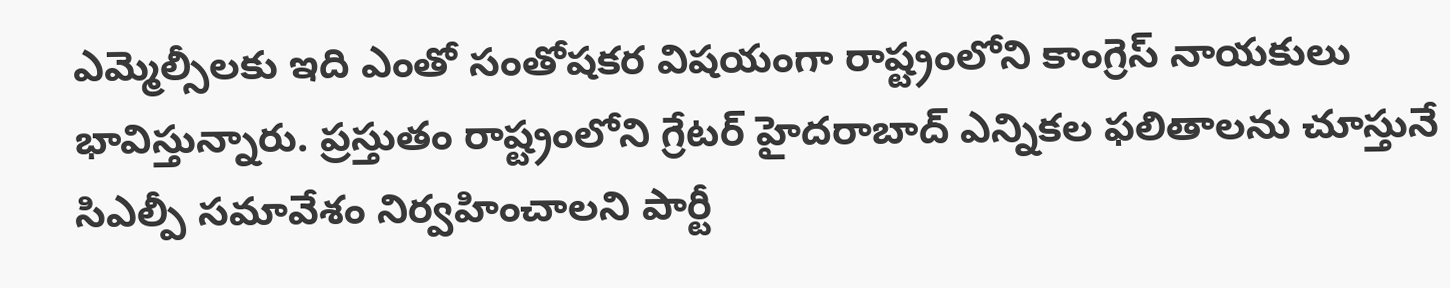ఎమ్మెల్సీలకు ఇది ఎంతో సంతోషకర విషయంగా రాష్ట్రంలోని కాంగ్రెస్ నాయకులు భావిస్తున్నారు. ప్రస్తుతం రాష్ట్రంలోని గ్రేటర్ హైదరాబాద్ ఎన్నికల ఫలితాలను చూస్తునే సిఎల్పీ సమావేశం నిర్వహించాలని పార్టీ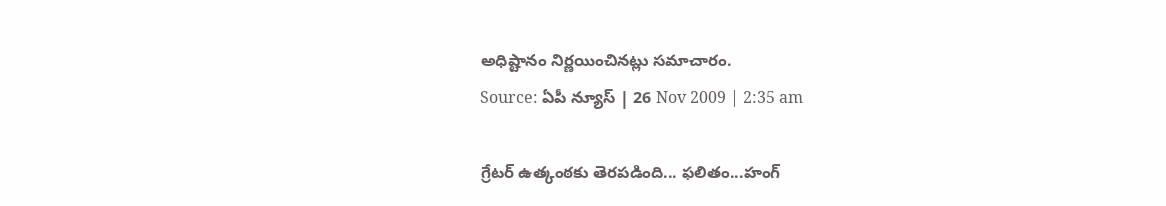అధిష్టానం నిర్ణయించినట్లు సమాచారం.
Source: ఏపీ న్యూస్ | 26 Nov 2009 | 2:35 am

గ్రేటర్ ఉత్కంఠకు తెరపడింది... ఫలితం...హంగ్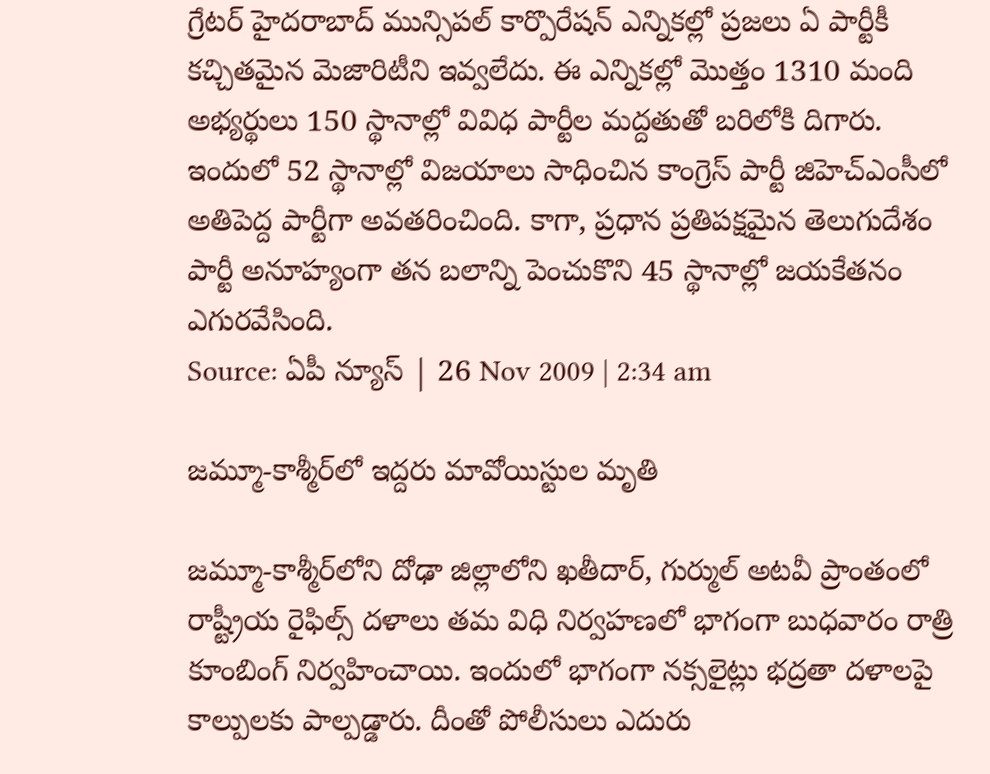గ్రేటర్ హైదరాబాద్ మున్సిపల్ కార్పొరేషన్ ఎన్నికల్లో ప్రజలు ఏ పార్టీకీ కచ్చితమైన మెజారిటీని ఇవ్వలేదు. ఈ ఎన్నికల్లో మొత్తం 1310 మంది అభ్యర్థులు 150 స్థానాల్లో వివిధ పార్టీల మద్దతుతో బరిలోకి దిగారు. ఇందులో 52 స్థానాల్లో విజయాలు సాధించిన కాంగ్రెస్ పార్టీ జిహెచ్ఎంసీలో అతిపెద్ద పార్టీగా అవతరించింది. కాగా, ప్రధాన ప్రతిపక్షమైన తెలుగుదేశం పార్టీ అనూహ్యంగా తన బలాన్ని పెంచుకొని 45 స్థానాల్లో జయకేతనం ఎగురవేసింది.
Source: ఏపీ న్యూస్ | 26 Nov 2009 | 2:34 am

జమ్మూ-కాశ్మీర్‌లో ఇద్దరు మావోయిస్టుల మృతి

జమ్మూ-కాశ్మీర్‌లోని దోఢా జిల్లాలోని ఖతీదార్, గుర్ముల్ అటవీ ప్రాంతంలో రాష్ట్రీయ రైఫిల్స్ దళాలు తమ విధి నిర్వహణలో భాగంగా బుధవారం రాత్రి కూంబింగ్ నిర్వహించాయి. ఇందులో భాగంగా నక్సలైట్లు భద్రతా దళాలపై కాల్పులకు పాల్పడ్డారు. దీంతో పోలీసులు ఎదురు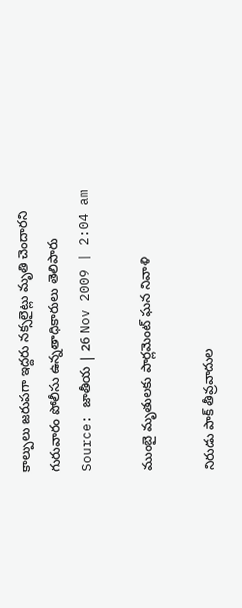కాల్పులు జరుపగా ఇద్దరు నక్సలైట్లు మృతి చెందారని గురువారం పోలీసు ఉన్నతాధికారులు తెలిపారు
Source: జాతీయ | 26 Nov 2009 | 2:04 am

ముంబై మృతులకు పార్లమెంట్ ఘన నివాళి

నిరుడు పాక్ తీవ్రవాదుల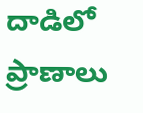దాడిలో ప్రాణాలు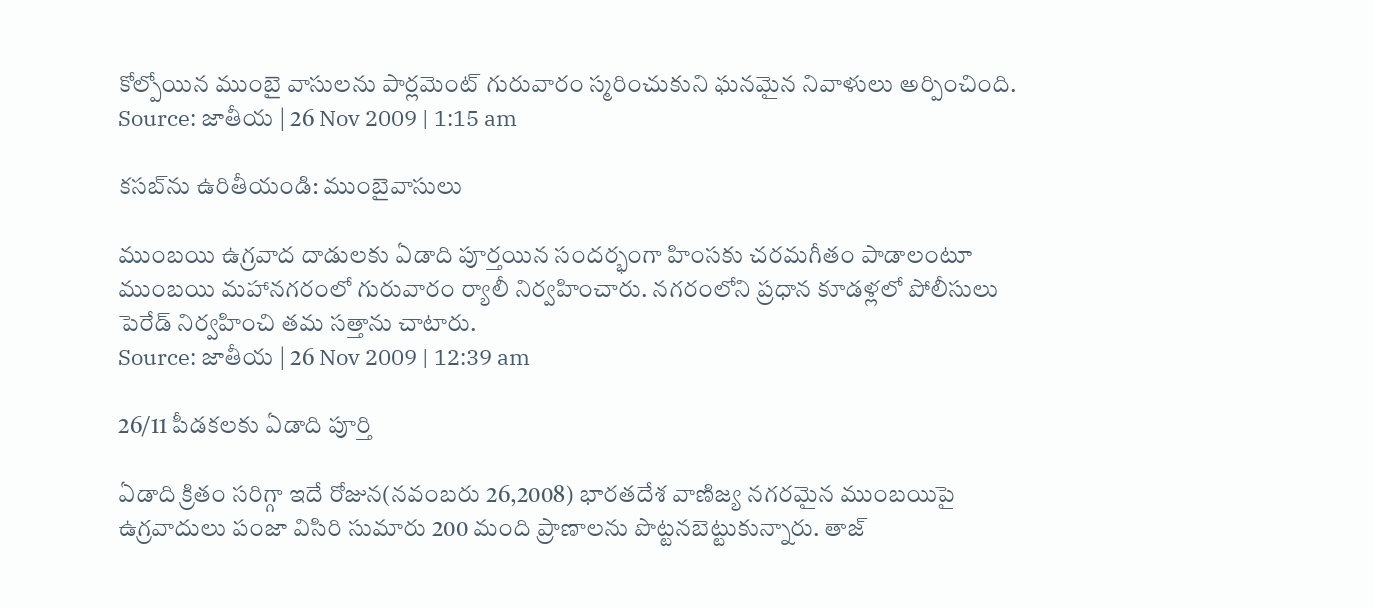కోల్పోయిన ముంబై వాసులను పార్లమెంట్ గురువారం స్మరించుకుని ఘనమైన నివాళులు అర్పించింది.
Source: జాతీయ | 26 Nov 2009 | 1:15 am

కసబ్‌ను ఉరితీయండి: ముంబైవాసులు

ముంబయి ఉగ్రవాద దాడులకు ఏడాది పూర్తయిన సందర్భంగా హింసకు చరమగీతం పాడాలంటూ ముంబయి మహానగరంలో గురువారం ర్యాలీ నిర్వహించారు. నగరంలోని ప్రధాన కూడళ్లలో పోలీసులు పెరేడ్ నిర్వహించి తమ సత్తాను చాటారు.
Source: జాతీయ | 26 Nov 2009 | 12:39 am

26/11 పీడకలకు ఏడాది పూర్తి

ఏడాది క్రితం సరిగ్గా ఇదే రోజున(నవంబరు 26,2008) భారతదేశ వాణిజ్య నగరమైన ముంబయిపై ఉగ్రవాదులు పంజా విసిరి సుమారు 200 మంది ప్రాణాలను పొట్టనబెట్టుకున్నారు. తాజ్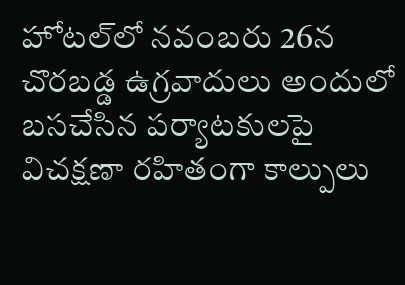హోటల్‌లో నవంబరు 26న చొరబడ్డ ఉగ్రవాదులు అందులో బసచేసిన పర్యాటకులపై విచక్షణా రహితంగా కాల్పులు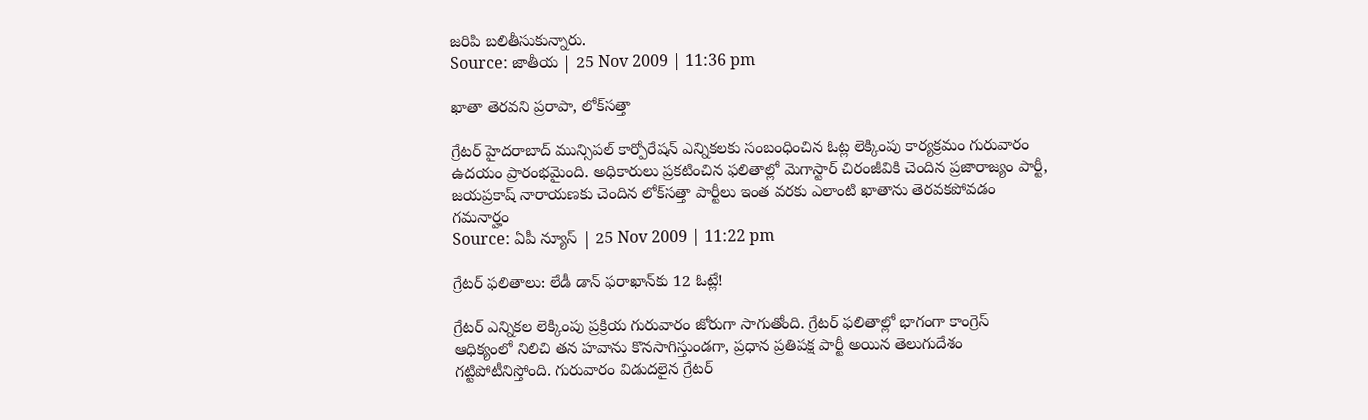జరిపి బలితీసుకున్నారు.
Source: జాతీయ | 25 Nov 2009 | 11:36 pm

ఖాతా తెరవని ప్రరాపా, లోక్‌సత్తా

గ్రేటర్ హైదరాబాద్ మున్సిపల్ కార్పోరేషన్ ఎన్నికలకు సంబంధించిన ఓట్ల లెక్కింపు కార్యక్రమం గురువారం ఉదయం ప్రారంభమైంది. అధికారులు ప్రకటించిన ఫలితాల్లో మెగాస్టార్ చిరంజీవికి చెందిన ప్రజారాజ్యం పార్టీ, జయప్రకాష్ నారాయణకు చెందిన లోక్‌సత్తా పార్టీలు ఇంత వరకు ఎలాంటి ఖాతాను తెరవకపోవడం గమనార్హం
Source: ఏపీ న్యూస్ | 25 Nov 2009 | 11:22 pm

గ్రేటర్ ఫలితాలు: లేడీ డాన్ ఫరాఖాన్‌కు 12 ఓట్లే!

గ్రేటర్ ఎన్నికల లెక్కింపు ప్రక్రియ గురువారం జోరుగా సాగుతోంది. గ్రేటర్ ఫలితాల్లో భాగంగా కాంగ్రెస్ ఆధిక్యంలో నిలిచి తన హవాను కొనసాగిస్తుండగా, ప్రధాన ప్రతిపక్ష పార్టీ అయిన తెలుగుదేశం గట్టిపోటీనిస్తోంది. గురువారం విడుదలైన గ్రేటర్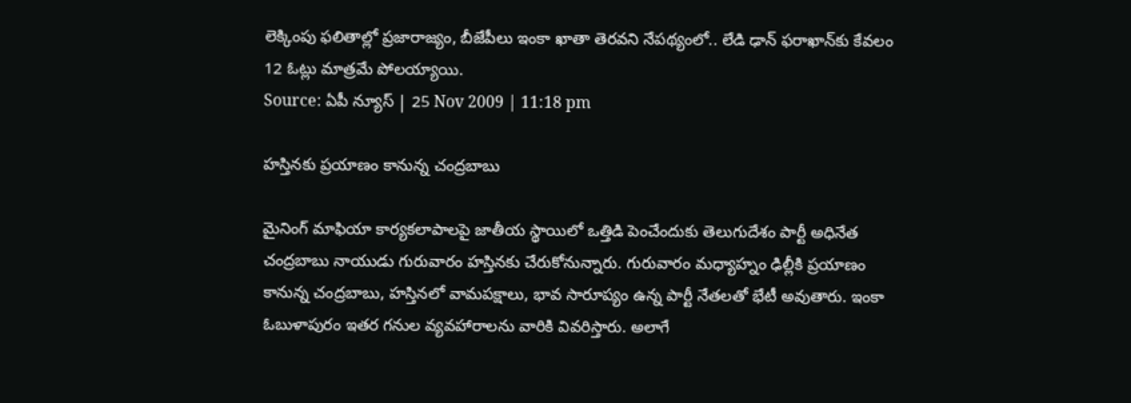లెక్కింపు ఫలితాల్లో ప్రజారాజ్యం, బీజేపీలు ఇంకా ఖాతా తెరవని నేపథ్యంలో.. లేడి ఢాన్ ఫరాఖాన్‌కు కేవలం 12 ఓట్లు మాత్రమే పోలయ్యాయి.
Source: ఏపీ న్యూస్ | 25 Nov 2009 | 11:18 pm

హస్తినకు ప్రయాణం కానున్న చంద్రబాబు

మైనింగ్ మాఫియా కార్యకలాపాలపై జాతీయ స్థాయిలో ఒత్తిడి పెంచేందుకు తెలుగుదేశం పార్టీ అధినేత చంద్రబాబు నాయుడు గురువారం హస్తినకు చేరుకోనున్నారు. గురువారం మధ్యాహ్నం ఢిల్లీకి ప్రయాణం కానున్న చంద్రబాబు, హస్తినలో వామపక్షాలు, భావ సారూప్యం ఉన్న పార్టీ నేతలతో భేటీ అవుతారు. ఇంకా ఓబుళాపురం ఇతర గనుల వ్యవహారాలను వారికి వివరిస్తారు. అలాగే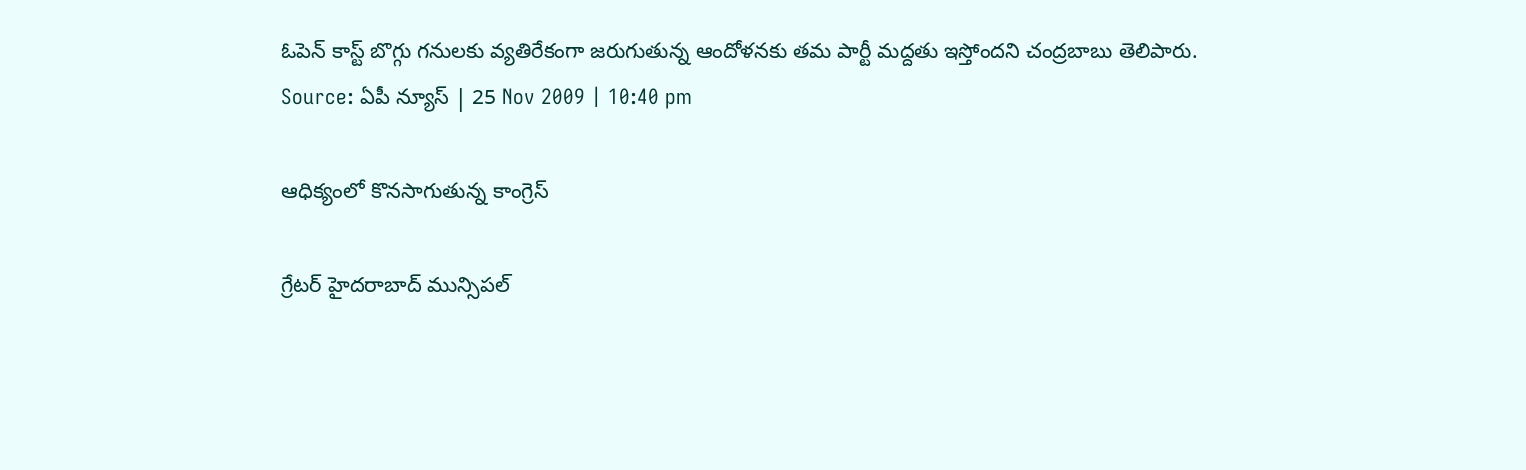ఓపెన్ కాస్ట్ బొగ్గు గనులకు వ్యతిరేకంగా జరుగుతున్న ఆందోళనకు తమ పార్టీ మద్దతు ఇస్తోందని చంద్రబాబు తెలిపారు.
Source: ఏపీ న్యూస్ | 25 Nov 2009 | 10:40 pm

ఆధిక్యంలో కొనసాగుతున్న కాంగ్రెస్

గ్రేటర్ హైదరాబాద్ మున్సిపల్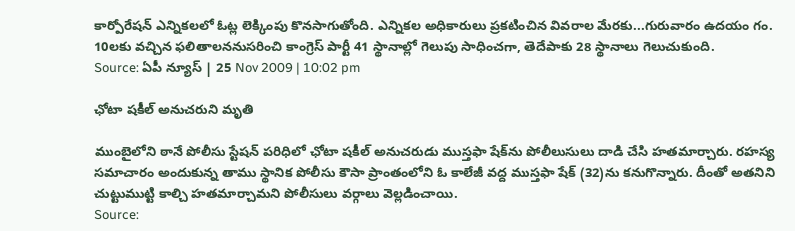కార్పోరేషన్ ఎన్నికలలో ఓట్ల లెక్కింపు కొనసాగుతోంది. ఎన్నికల అధికారులు ప్రకటించిన వివరాల మేరకు...గురువారం ఉదయం గం. 10లకు వచ్చిన ఫలితాలననుసరించి కాంగ్రెస్ పార్టీ 41 స్థానాల్లో గెలుపు సాధించగా, తెదేపాకు 28 స్థానాలు గెలుచుకుంది.
Source: ఏపీ న్యూస్ | 25 Nov 2009 | 10:02 pm

ఛోటా షకీల్ అనుచరుని మృతి

ముంబైలోని ఠానే పోలీసు స్టేషన్ పరిధిలో ఛోటా షకీల్ అనుచరుడు ముస్తఫా షేక్‌ను పోలీలుసులు దాడి చేసి హతమార్చారు. రహస్య సమాచారం అందుకున్న తాము స్థానిక పోలీసు కౌసా ప్రాంతంలోని ఓ కాలేజీ వద్ద ముస్తఫా షేక్ (32)ను కనుగొన్నారు. దీంతో అతనిని చుట్టుముట్టి కాల్చి హతమార్చామని పోలీసులు వర్గాలు వెల్లడించాయి.
Source: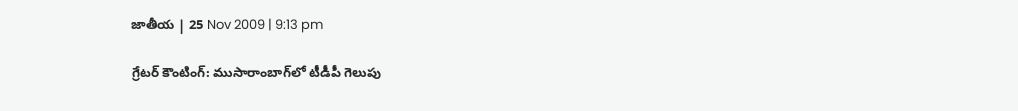జాతీయ | 25 Nov 2009 | 9:13 pm

గ్రేటర్ కౌంటింగ్: ముసారాంబాగ్‌లో టీడీపీ గెలుపు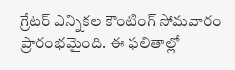గ్రేటర్ ఎన్నికల కౌంటింగ్ సోమవారం ప్రారంభమైంది. ఈ ఫలితాల్లో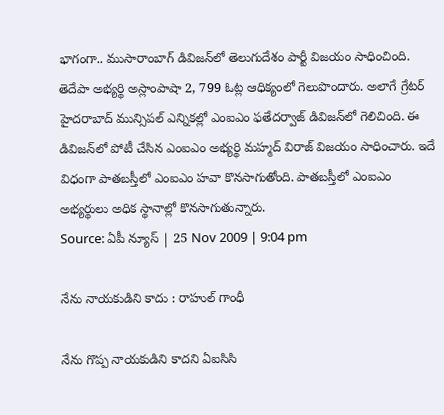భాగంగా.. ముసారాంబాగ్ డివిజన్‌లో తెలుగుదేశం పార్టీ విజయం సాధించింది. తెదేపా అభ్యర్థి అస్లాంపాషా 2, 799 ఓట్ల ఆధిక్యంలో గెలుపొందారు. అలాగే గ్రేటర్ హైదరాబాద్ మున్సిపల్ ఎన్నికల్లో ఎంఐఎం ఫతేదర్వాజ్ డివిజన్‌లో గెలిచింది. ఈ డివిజన్‌లో పోటీ చేసిన ఎంఐఎం అభ్యర్థి మహ్మద్ విరాజ్ విజయం సాధించారు. ఇదే విధంగా పాతబస్తీలో ఎంఐఎం హవా కొనసాగుతోంది. పాతబస్తీలో ఎంఐఎం అభ్యర్థులు అధిక స్థానాల్లో కొనసాగుతున్నారు.
Source: ఏపీ న్యూస్ | 25 Nov 2009 | 9:04 pm

నేను నాయకుడిని కాదు : రాహుల్‌ గాంధీ

నేను గొప్ప నాయకుడిని కాదని ఏఐసిసి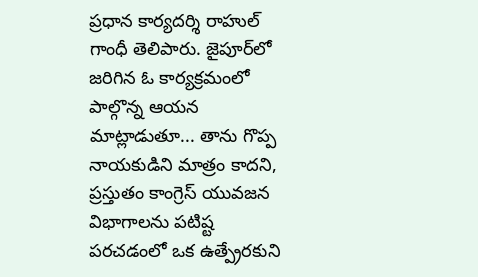ప్రధాన కార్యదర్శి రాహుల్‌ గాంధీ తెలిపారు. జైపూర్‌లో జరిగిన ఓ కార్యక్రమంలో పాల్గొన్న ఆయన మాట్లాడుతూ... తాను గొప్ప నాయకుడిని మాత్రం కాదని, ప్రస్తుతం కాంగ్రెస్‌ యువజన విభాగాలను పటిష్ట పరచడంలో ఒక ఉత్ప్రేరకుని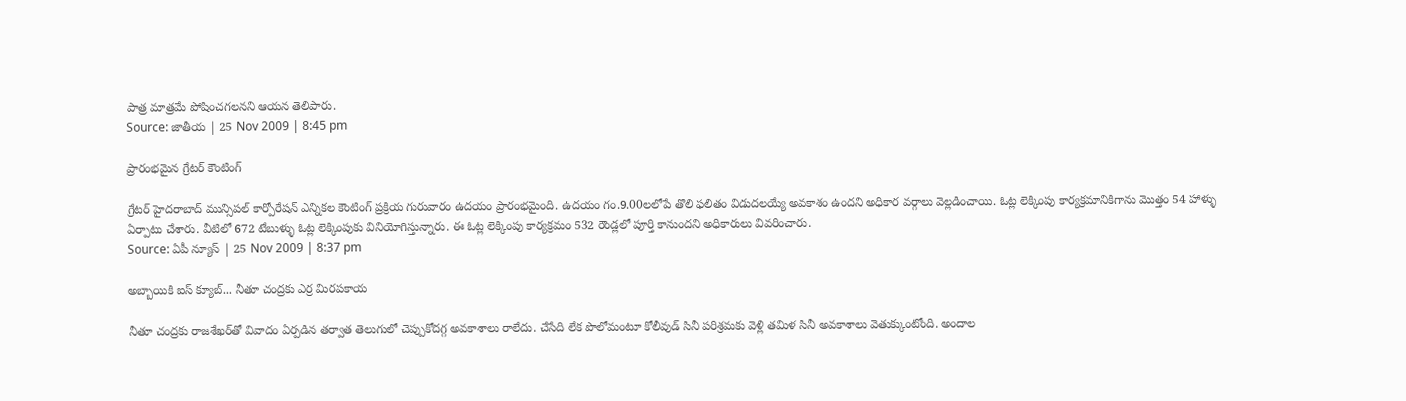పాత్ర మాత్రమే పోషించగలనని ఆయన తెలిపారు.
Source: జాతీయ | 25 Nov 2009 | 8:45 pm

ప్రారంభమైన గ్రేటర్ కౌంటింగ్

గ్రేటర్ హైదరాబాద్ మున్సిపల్ కార్పోరేషన్ ఎన్నికల కౌంటింగ్ ప్రక్రియ గురువారం ఉదయం ప్రారంభమైంది. ఉదయం గం.9.00లలోపే తొలి ఫలితం విడుదలయ్యే అవకాశం ఉందని అధికార వర్గాలు వెల్లడించాయి. ఓట్ల లెక్కింపు కార్యక్రమానికిగాను మొత్తం 54 హాళ్ళు ఏర్పాటు చేశారు. వీటిలో 672 టేబుళ్ళు ఓట్ల లెక్కింపుకు వినియోగిస్తున్నారు. ఈ ఓట్ల లెక్కింపు కార్యక్రమం 532 రౌండ్లలో పూర్తి కానుందని అధికారులు వివరించారు.
Source: ఏపీ న్యూస్ | 25 Nov 2009 | 8:37 pm

అబ్బాయికి ఐస్ క్యూబ్... నీతూ చంద్రకు ఎర్ర మిరపకాయ

నీతూ చంద్రకు రాజశేఖర్‌తో వివాదం ఏర్పడిన తర్వాత తెలుగులో చెప్పుకోదగ్గ అవకాశాలు రాలేదు. చేసేది లేక పొలోమంటూ కోలీవుడ్ సినీ పరిశ్రమకు వెళ్లి తమిళ సినీ అవకాశాలు వెతుక్కుంటోంది. అందాల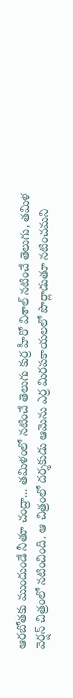ఆరబోతకు ముందుండే నీతూ చంద్రా... తమిళంలో నటించే తెలుగు కుర్ర హీరో విశాల్ నటించే తెలుగు, తమిళ వెర్షన్ చిత్రంలో నటించింది. ఆ చిత్రంలో దర్శకుడు ఆమెను ఎర్ర మిరపకాయలలో పొర్లాడుతూ నటించమని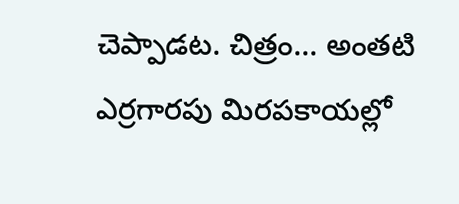చెప్పాడట. చిత్రం... అంతటి ఎర్రగారపు మిరపకాయల్లో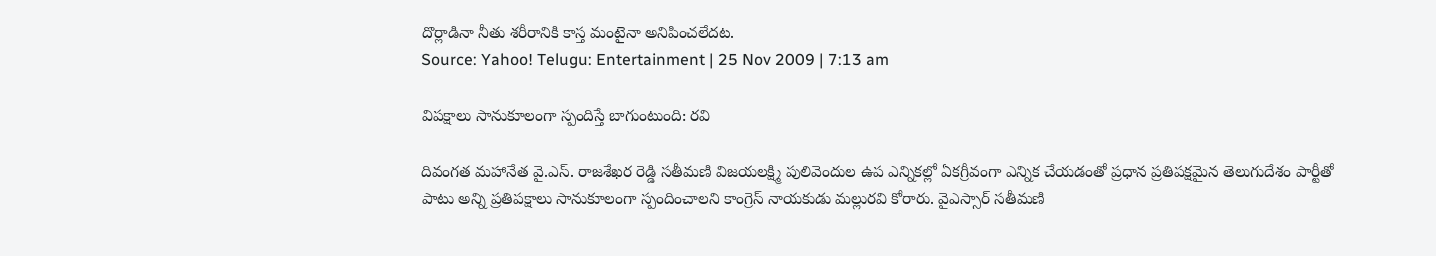దొర్లాడినా నీతు శరీరానికి కాస్త మంటైనా అనిపించలేదట.
Source: Yahoo! Telugu: Entertainment | 25 Nov 2009 | 7:13 am

విపక్షాలు సానుకూలంగా స్పందిస్తే బాగుంటుంది: రవి

దివంగత మహానేత వై.ఎస్. రాజశేఖర రెడ్డి సతీమణి విజయలక్ష్మి పులివెందుల ఉప ఎన్నికల్లో ఏకగ్రీవంగా ఎన్నిక చేయడంతో ప్రధాన ప్రతిపక్షమైన తెలుగుదేశం పార్టీతో పాటు అన్ని ప్రతిపక్షాలు సానుకూలంగా స్పందించాలని కాంగ్రెస్ నాయకుడు మల్లురవి కోరారు. వైఎస్సార్ సతీమణి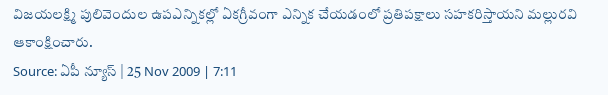విజయలక్ష్మి పులివెందుల ఉపఎన్నికల్లో ఏకగ్రీవంగా ఎన్నిక చేయడంలో ప్రతిపక్షాలు సహకరిస్తాయని మల్లురవి ఆకాంక్షించారు.
Source: ఏపీ న్యూస్ | 25 Nov 2009 | 7:11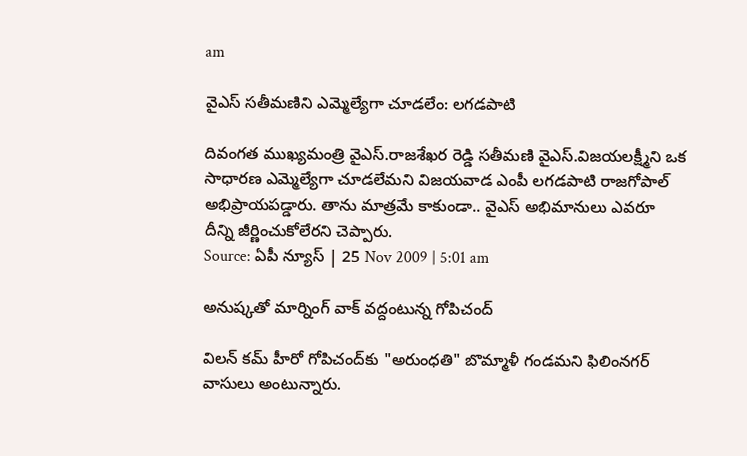am

వైఎస్ సతీమణిని ఎమ్మెల్యేగా చూడలేం: లగడపాటి

దివంగత ముఖ్యమంత్రి వైఎస్.రాజశేఖర రెడ్డి సతీమణి వైఎస్.విజయలక్ష్మీని ఒక సాధారణ ఎమ్మెల్యేగా చూడలేమని విజయవాడ ఎంపీ లగడపాటి రాజగోపాల్ అభిప్రాయపడ్డారు. తాను మాత్రమే కాకుండా.. వైఎస్ అభిమానులు ఎవరూ దీన్ని జీర్ణించుకోలేరని చెప్పారు.
Source: ఏపీ న్యూస్ | 25 Nov 2009 | 5:01 am

అనుష్కతో మార్నింగ్ వాక్ వద్దంటున్న గోపిచంద్‌

విలన్ కమ్ హీరో గోపిచంద్‌కు "అరుంధతి" బొమ్మాళీ గండమని ఫిలింనగర్ వాసులు అంటున్నారు.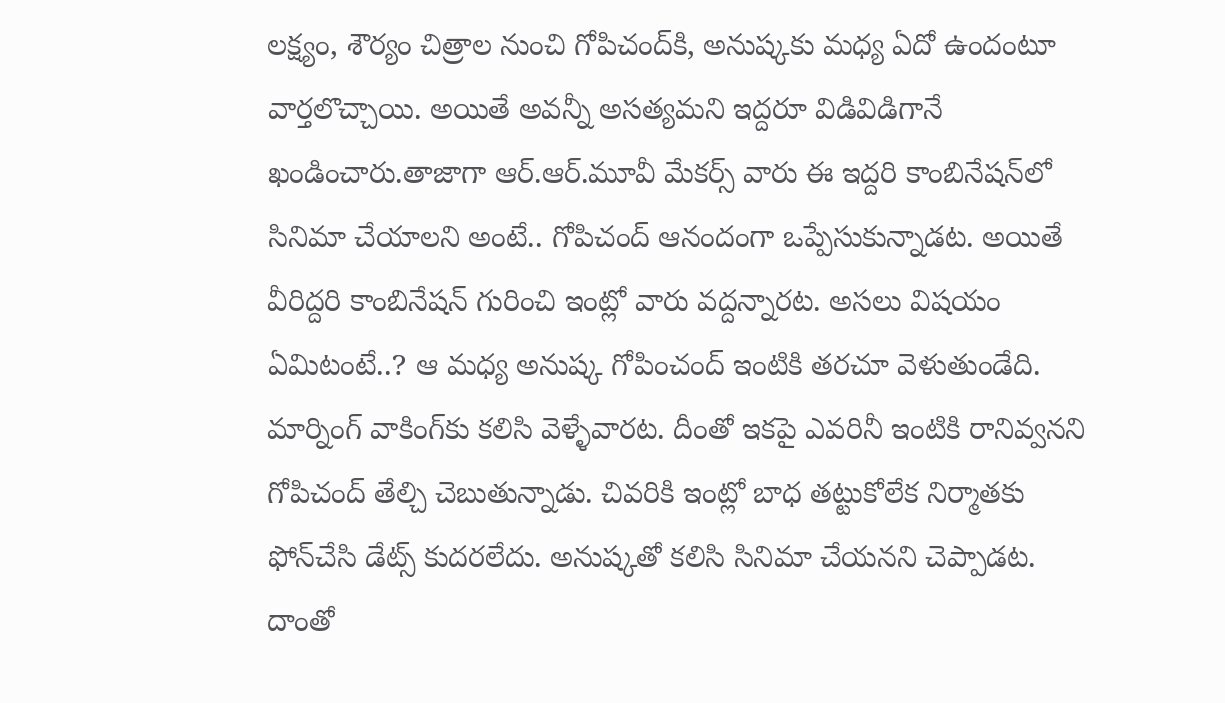లక్ష్యం, శౌర్యం చిత్రాల నుంచి గోపిచంద్‌కి, అనుష్కకు మధ్య ఏదో ఉందంటూ వార్తలొచ్చాయి. అయితే అవన్నీ అసత్యమని ఇద్దరూ విడివిడిగానే ఖండించారు.తాజాగా ఆర్.ఆర్.మూవీ మేకర్స్ వారు ఈ ఇద్దరి కాంబినేషన్‌లో సినిమా చేయాలని అంటే.. గోపిచంద్ ఆనందంగా ఒప్పేసుకున్నాడట. అయితే వీరిద్దరి కాంబినేషన్ గురించి ఇంట్లో వారు వద్దన్నారట. అసలు విషయం ఏమిటంటే..? ఆ మధ్య అనుష్క గోపించంద్ ఇంటికి తరచూ వెళుతుండేది. మార్నింగ్ వాకింగ్‌కు కలిసి వెళ్ళేవారట. దీంతో ఇకపై ఎవరినీ ఇంటికి రానివ్వనని గోపిచంద్ తేల్చి చెబుతున్నాడు. చివరికి ఇంట్లో బాధ తట్టుకోలేక నిర్మాతకు ఫోన్‌చేసి డేట్స్ కుదరలేదు. అనుష్కతో కలిసి సినిమా చేయనని చెప్పాడట. దాంతో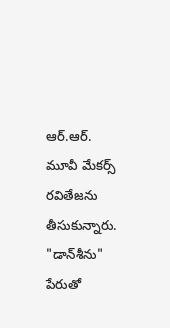ఆర్.ఆర్. మూవీ మేకర్స్ రవితేజను తీసుకున్నారు. "డాన్‌శీను" పేరుతో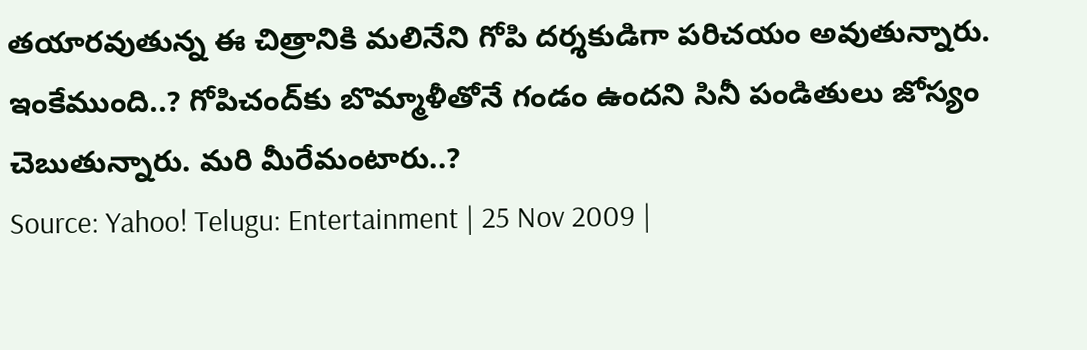తయారవుతున్న ఈ చిత్రానికి మలినేని గోపి దర్శకుడిగా పరిచయం అవుతున్నారు. ఇంకేముంది..? గోపిచంద్‌కు బొమ్మాళీతోనే గండం ఉందని సినీ పండితులు జోస్యం చెబుతున్నారు. మరి మీరేమంటారు..?
Source: Yahoo! Telugu: Entertainment | 25 Nov 2009 |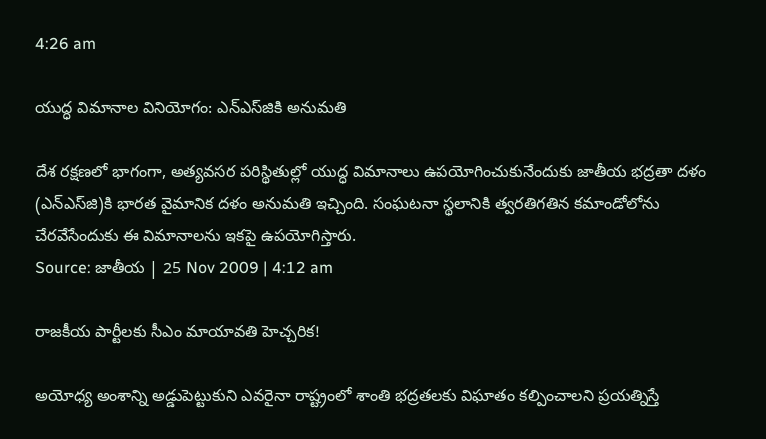4:26 am

యుద్ధ విమానాల వినియోగం: ఎన్‌ఎస్‌జికి అనుమతి

దేశ రక్షణలో భాగంగా, అత్యవసర పరిస్థితుల్లో యుద్ధ విమానాలు ఉపయోగించుకునేందుకు జాతీయ భద్రతా దళం (ఎన్‌ఎస్‌జి)కి భారత వైమానిక దళం అనుమతి ఇచ్చింది. సంఘటనా స్థలానికి త్వరతిగతిన కమాండోలోను చేరవేసేందుకు ఈ విమానాలను ఇకపై ఉపయోగిస్తారు.
Source: జాతీయ | 25 Nov 2009 | 4:12 am

రాజకీయ పార్టీలకు సీఎం మాయావతి హెచ్చరిక!

అయోధ్య అంశాన్ని అడ్డుపెట్టుకుని ఎవరైనా రాష్ట్రంలో శాంతి భద్రతలకు విఘాతం కల్పించాలని ప్రయత్నిస్తే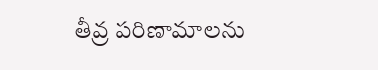తీవ్ర పరిణామాలను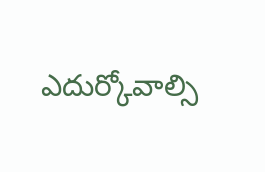ఎదుర్కోవాల్సి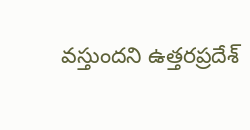వస్తుందని ఉత్తరప్రదేశ్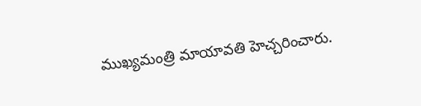ముఖ్యమంత్రి మాయావతి హెచ్చరించారు.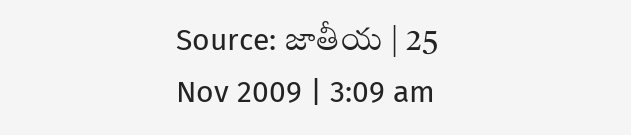Source: జాతీయ | 25 Nov 2009 | 3:09 am